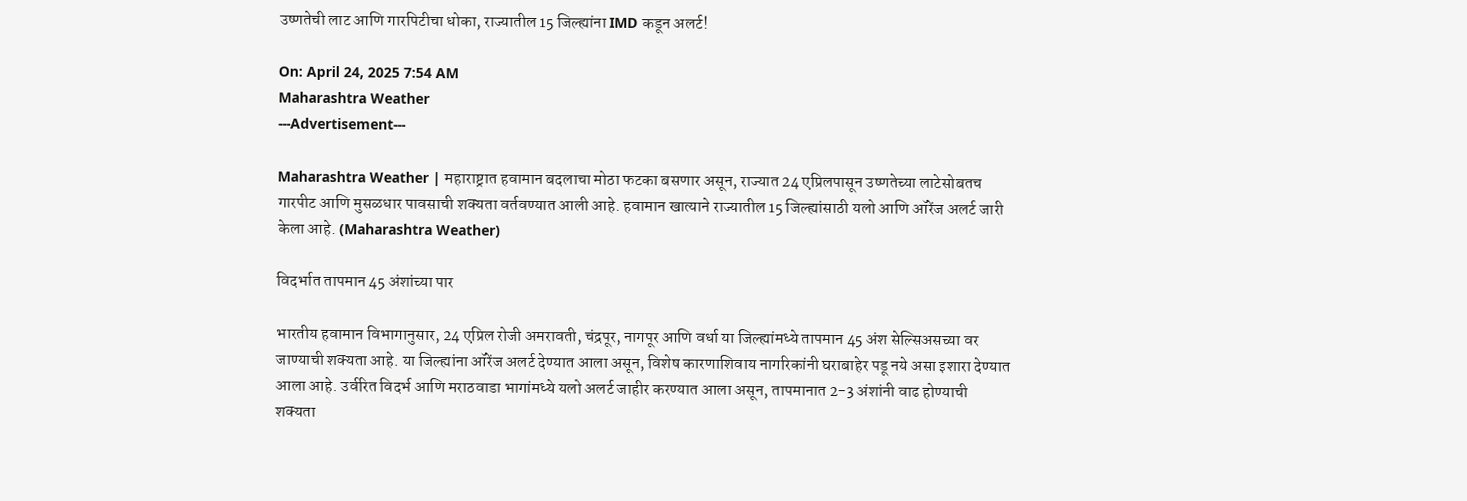उष्णतेची लाट आणि गारपिटीचा धोका, राज्यातील 15 जिल्ह्यांना IMD कडून अलर्ट!

On: April 24, 2025 7:54 AM
Maharashtra Weather
---Advertisement---

Maharashtra Weather | महाराष्ट्रात हवामान बदलाचा मोठा फटका बसणार असून, राज्यात 24 एप्रिलपासून उष्णतेच्या लाटेसोबतच गारपीट आणि मुसळधार पावसाची शक्यता वर्तवण्यात आली आहे. हवामान खात्याने राज्यातील 15 जिल्ह्यांसाठी यलो आणि ऑरेंज अलर्ट जारी केला आहे. (Maharashtra Weather)

विदर्भात तापमान 45 अंशांच्या पार

भारतीय हवामान विभागानुसार, 24 एप्रिल रोजी अमरावती, चंद्रपूर, नागपूर आणि वर्धा या जिल्ह्यांमध्ये तापमान 45 अंश सेल्सिअसच्या वर जाण्याची शक्यता आहे. या जिल्ह्यांना ऑरेंज अलर्ट देण्यात आला असून, विशेष कारणाशिवाय नागरिकांनी घराबाहेर पडू नये असा इशारा देण्यात आला आहे. उर्वरित विदर्भ आणि मराठवाडा भागांमध्ये यलो अलर्ट जाहीर करण्यात आला असून, तापमानात 2-3 अंशांनी वाढ होण्याची शक्यता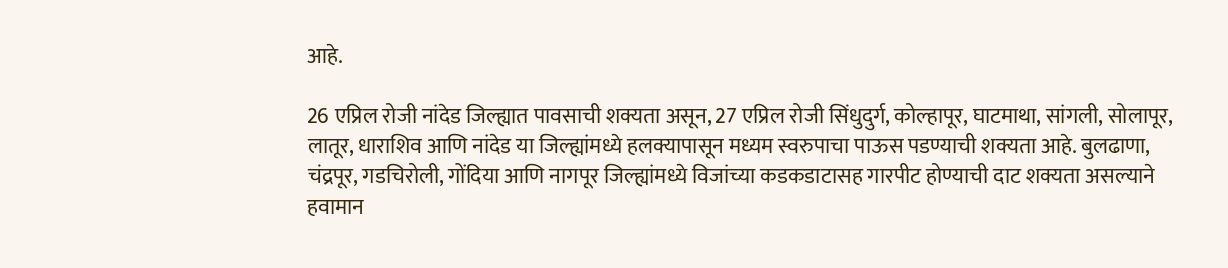आहे.

26 एप्रिल रोजी नांदेड जिल्ह्यात पावसाची शक्यता असून, 27 एप्रिल रोजी सिंधुदुर्ग, कोल्हापूर, घाटमाथा, सांगली, सोलापूर, लातूर, धाराशिव आणि नांदेड या जिल्ह्यांमध्ये हलक्यापासून मध्यम स्वरुपाचा पाऊस पडण्याची शक्यता आहे. बुलढाणा, चंद्रपूर, गडचिरोली, गोंदिया आणि नागपूर जिल्ह्यांमध्ये विजांच्या कडकडाटासह गारपीट होण्याची दाट शक्यता असल्याने हवामान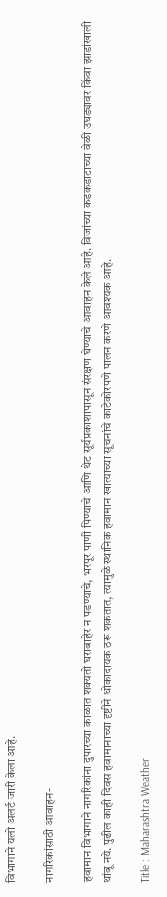विभागाने यलो अलर्ट जारी केला आहे.

नागरिकांसाठी आवाहन-

हवामान विभागाने नागरिकांना दुपारच्या काळात शक्यतो घराबाहेर न पडण्याचे, भरपूर पाणी पिण्याचे आणि थेट सूर्यप्रकाशापासून संरक्षण घेण्याचे आवाहन केले आहे. विजांच्या कडकडाटाच्या वेळी उघड्यावर किंवा झाडांखाली थांबू नये. पुढील काही दिवस हवामानाच्या दृष्टीने धोकादायक ठरू शकतात, त्यामुळे स्थानिक हवामान खात्याच्या सूचनांचे काटेकोरपणे पालन करणे आवश्यक आहे.

Title : Maharashtra Weather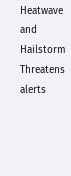Heatwave and Hailstorm Threatens alerts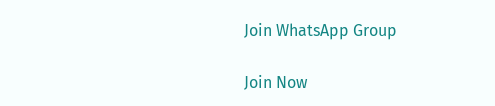Join WhatsApp Group

Join Now